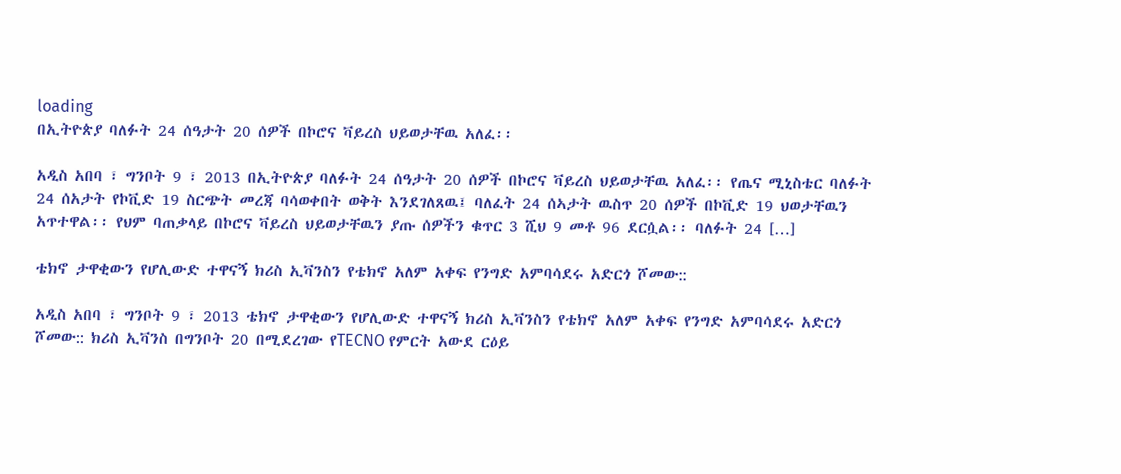loading
በኢትዮጵያ ባለፉት 24 ሰዓታት 20 ሰዎች በኮሮና ቫይረስ ህይወታቸዉ አለፈ፡፡

አዲስ አበባ ፣ ግንቦት 9 ፣ 2013 በኢትዮጵያ ባለፉት 24 ሰዓታት 20 ሰዎች በኮሮና ቫይረስ ህይወታቸዉ አለፈ፡፡ የጤና ሚኒስቴር ባለፉት 24 ሰአታት የኮቪድ 19 ስርጭት መረጃ ባሳወቀበት ወቅት እንደገለጸዉ፤ ባለፈት 24 ሰኣታት ዉስጥ 20 ሰዎች በኮቪድ 19 ህወታቸዉን አጥተዋል፡፡ የህም ባጠቃላይ በኮሮና ቫይረስ ህይወታቸዉን ያጡ ሰዎችን ቁጥር 3 ሺህ 9 መቶ 96 ደርሷል፡፡ ባለፉት 24 […]

ቴክኖ ታዋቂውን የሆሊውድ ተዋናኝ ክሪስ ኢቫንስን የቴክኖ አለም አቀፍ የንግድ አምባሳደሩ አድርጎ ሾመው::

አዲስ አበባ ፣ ግንቦት 9 ፣ 2013 ቴክኖ ታዋቂውን የሆሊውድ ተዋናኝ ክሪስ ኢቫንስን የቴክኖ አለም አቀፍ የንግድ አምባሳደሩ አድርጎ ሾመው:: ክሪስ ኢቫንስ በግንቦት 20 በሚደረገው የTECNO የምርት አውደ ርዕይ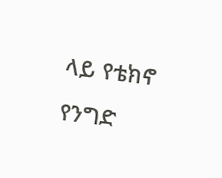ላይ የቴክኖ የንግድ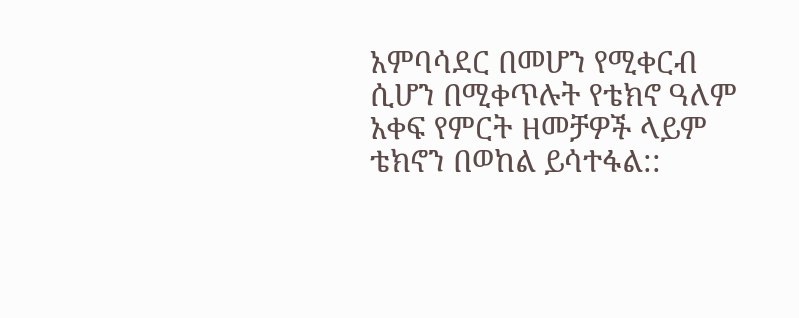አምባሳደር በመሆን የሚቀርብ ሲሆን በሚቀጥሉት የቴክኖ ዓለም አቀፍ የምርት ዘመቻዎች ላይም ቴክኖን በወከል ይሳተፋል::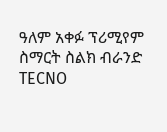ዓለም አቀፉ ፕሪሚየም ስማርት ስልክ ብራንድ TECNO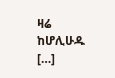ዛሬ ከሆሊሁዱ […]